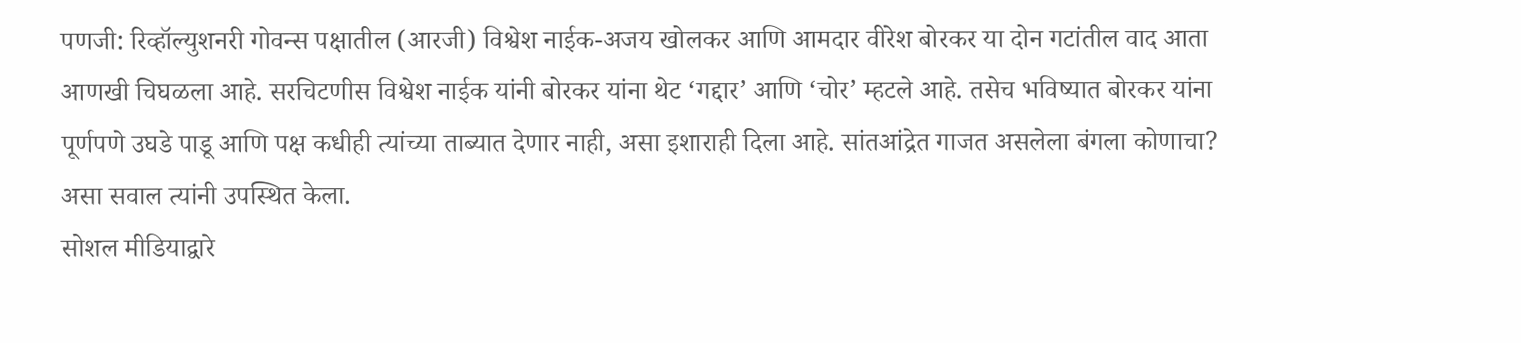पणजी: रिव्हॉल्युशनरी गोवन्स पक्षातील (आरजी) विश्वेश नाईक-अजय खोलकर आणि आमदार वीरेश बोरकर या दोन गटांतील वाद आता आणखी चिघळला आहे. सरचिटणीस विश्वेश नाईक यांनी बोरकर यांना थेट ‘गद्दार’ आणि ‘चोर’ म्हटले आहे. तसेच भविष्यात बोरकर यांना पूर्णपणे उघडे पाडू आणि पक्ष कधीही त्यांच्या ताब्यात देणार नाही, असा इशाराही दिला आहे. सांतआंद्रेत गाजत असलेला बंगला कोणाचा? असा सवाल त्यांनी उपस्थित केला.
सोशल मीडियाद्वारे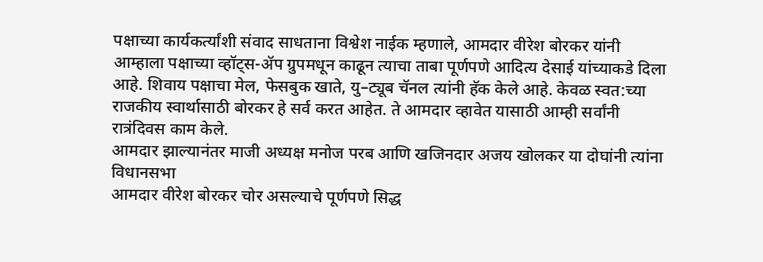पक्षाच्या कार्यकर्त्यांशी संवाद साधताना विश्वेश नाईक म्हणाले, आमदार वीरेश बोरकर यांनी आम्हाला पक्षाच्या व्हॉट्स-ॲप ग्रुपमधून काढून त्याचा ताबा पूर्णपणे आदित्य देसाई यांच्याकडे दिला आहे. शिवाय पक्षाचा मेल, फेसबुक खाते, यु–ट्यूब चॅनल त्यांनी हॅक केले आहे. केवळ स्वत:च्या राजकीय स्वार्थासाठी बोरकर हे सर्व करत आहेत. ते आमदार व्हावेत यासाठी आम्ही सर्वांनी रात्रंदिवस काम केले.
आमदार झाल्यानंतर माजी अध्यक्ष मनोज परब आणि खजिनदार अजय खोलकर या दोघांनी त्यांना विधानसभा
आमदार वीरेश बोरकर चोर असल्याचे पूर्णपणे सिद्ध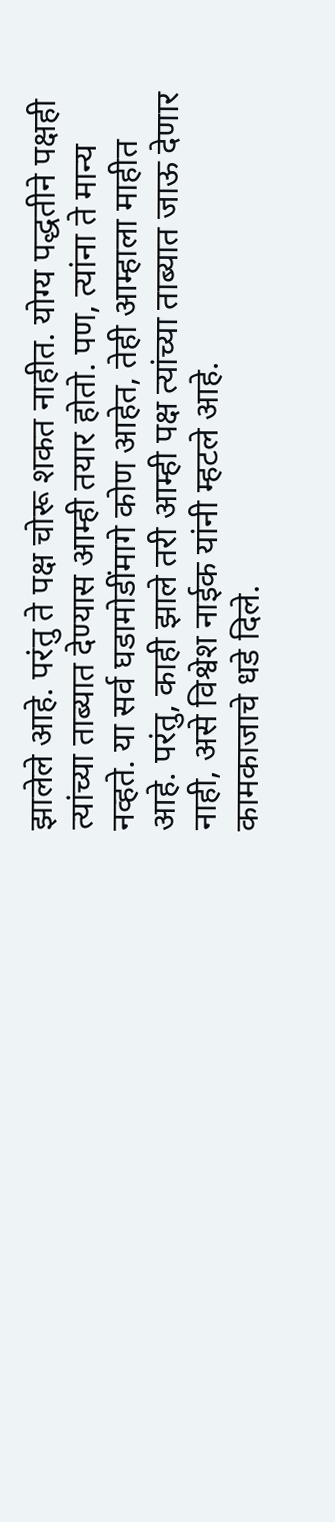झालेले आहे. परंतु ते पक्ष चोरू शकत नाहीत. योग्य पद्धतीने पक्षही त्यांच्या ताब्यात देण्यास आम्ही तयार होतो. पण, त्यांना ते मान्य नव्हते. या सर्व घडामोडींमागे कोण आहेत, तेही आम्हाला माहीत आहे. परंतु, काही झाले तरी आम्ही पक्ष त्यांच्या ताब्यात जाऊ देणार नाही, असे विश्वेश नाईक यांनी म्हटले आहे.
कामकाजाचे धडे दिले.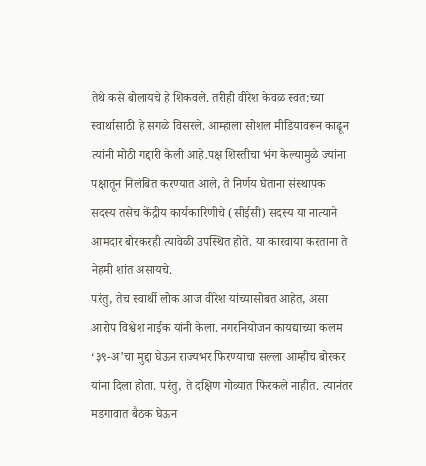तेथे कसे बोलायचे हे शिकवले. तरीही वीरेश केवळ स्वत:च्या स्वार्थासाठी हे सगळे विसरले. आम्हाला सोशल मीडियावरून काढून त्यांनी मोठी गद्दारी केली आहे.पक्ष शिस्तीचा भंग केल्यामुळे ज्यांना पक्षातून निलंबित करण्यात आले, ते निर्णय घेताना संस्थापक सदस्य तसेच केंद्रीय कार्यकारिणीचे (सीईसी) सदस्य या नात्याने आमदार बोरकरही त्यावेळी उपस्थित होते. या कारवाया करताना ते नेहमी शांत असायचे.
परंतु, तेच स्वार्थी लोक आज वीरेश यांच्यासोबत आहेत, असा आरोप विश्वेश नाईक यांनी केला. नगरनियोजन कायद्याच्या कलम ‘३९-अ’चा मुद्दा घेऊन राज्यभर फिरण्याचा सल्ला आम्हीच बोरकर यांना दिला होता. परंतु, ते दक्षिण गोव्यात फिरकले नाहीत. त्यानंतर मडगावात बैठक घेऊन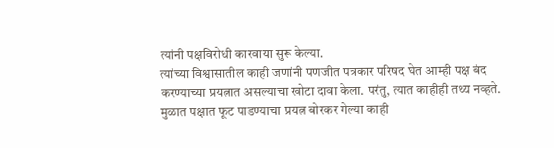त्यांनी पक्षविरोधी कारवाया सुरू केल्या.
त्यांच्या विश्वासातील काही जणांनी पणजीत पत्रकार परिषद घेत आम्ही पक्ष बंद करण्याच्या प्रयत्नात असल्याचा खोटा दावा केला. परंतु, त्यात काहीही तथ्य नव्हते. मुळात पक्षात फूट पाडण्याचा प्रयत्न बोरकर गेल्या काही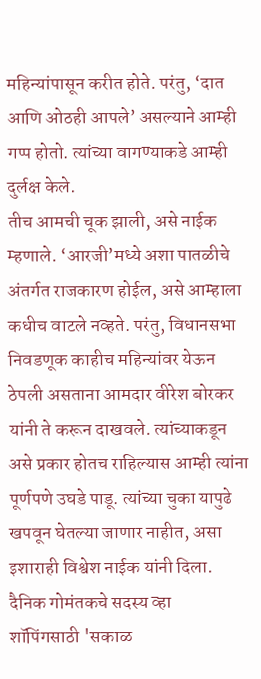महिन्यांपासून करीत होते. परंतु, ‘दात आणि ओठही आपले’ असल्याने आम्ही गप्प होतो. त्यांच्या वागण्याकडे आम्ही दुर्लक्ष केले.
तीच आमची चूक झाली, असे नाईक म्हणाले. ‘आरजी’मध्ये अशा पातळीचे अंतर्गत राजकारण होईल, असे आम्हाला कधीच वाटले नव्हते. परंतु, विधानसभा निवडणूक काहीच महिन्यांवर येऊन ठेपली असताना आमदार वीरेश बोरकर यांनी ते करून दाखवले. त्यांच्याकडून असे प्रकार होतच राहिल्यास आम्ही त्यांना पूर्णपणे उघडे पाडू. त्यांच्या चुका यापुढे खपवून घेतल्या जाणार नाहीत, असा इशाराही विश्वेश नाईक यांनी दिला.
दैनिक गोमंतकचे सदस्य व्हा
शॉपिंगसाठी 'सकाळ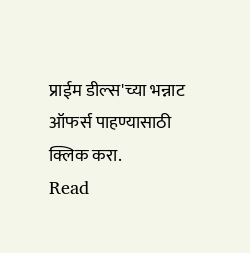प्राईम डील्स'च्या भन्नाट ऑफर्स पाहण्यासाठी क्लिक करा.
Read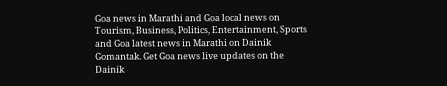Goa news in Marathi and Goa local news on Tourism, Business, Politics, Entertainment, Sports and Goa latest news in Marathi on Dainik Gomantak. Get Goa news live updates on the Dainik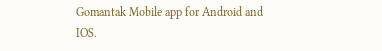Gomantak Mobile app for Android and IOS.